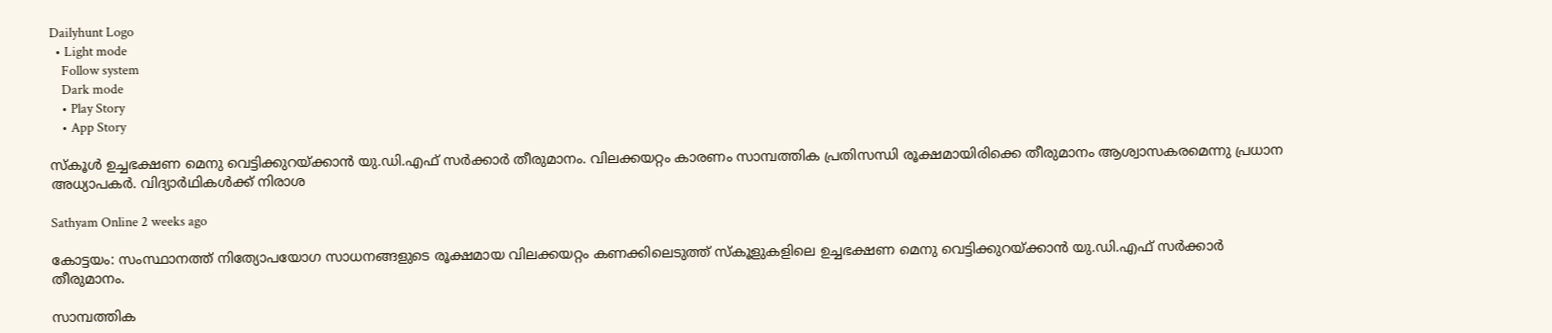Dailyhunt Logo
  • Light mode
    Follow system
    Dark mode
    • Play Story
    • App Story

സ്‌കൂള്‍ ഉച്ചഭക്ഷണ മെനു വെട്ടിക്കുറയ്ക്കാൻ യു.ഡി.എഫ് സര്‍ക്കാര്‍ തീരുമാനം. വിലക്കയറ്റം കാരണം സാമ്പത്തിക പ്രതിസന്ധി രൂക്ഷമായിരിക്കെ തീരുമാനം ആശ്വാസകരമെന്നു പ്രധാന അധ്യാപകര്‍. വിദ്യാര്‍ഥികള്‍ക്ക് നിരാശ

Sathyam Online 2 weeks ago

കോട്ടയം: സംസ്ഥാനത്ത് നിത്യോപയോഗ സാധനങ്ങളുടെ രൂക്ഷമായ വിലക്കയറ്റം കണക്കിലെടുത്ത് സ്കൂളുകളിലെ ഉച്ചഭക്ഷണ മെനു വെട്ടിക്കുറയ്ക്കാൻ യു.ഡി.എഫ് സർക്കാർ തീരുമാനം.

സാമ്പത്തിക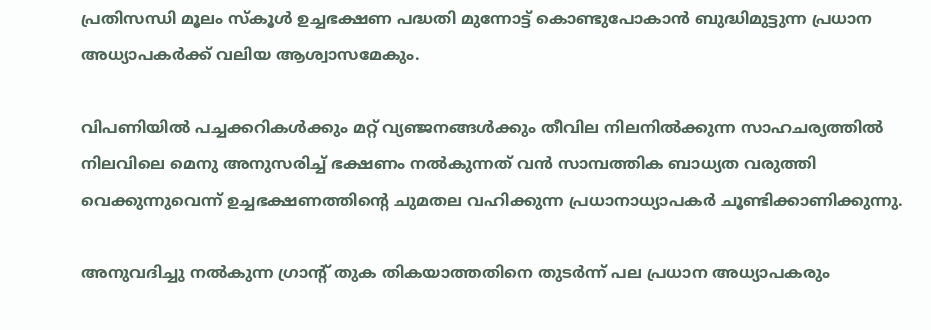പ്രതിസന്ധി മൂലം സ്കൂള്‍ ഉച്ചഭക്ഷണ പദ്ധതി മുന്നോട്ട് കൊണ്ടുപോകാൻ ബുദ്ധിമുട്ടുന്ന പ്രധാന അധ്യാപകർക്ക് വലിയ ആശ്വാസമേകും.

വിപണിയില്‍ പച്ചക്കറികള്‍ക്കും മറ്റ് വ്യഞ്ജനങ്ങള്‍ക്കും തീവില നിലനില്‍ക്കുന്ന സാഹചര്യത്തില്‍ നിലവിലെ മെനു അനുസരിച്ച്‌ ഭക്ഷണം നല്‍കുന്നത് വൻ സാമ്പത്തിക ബാധ്യത വരുത്തി വെക്കുന്നുവെന്ന് ഉച്ചഭക്ഷണത്തിൻ്റെ ചുമതല വഹിക്കുന്ന പ്രധാനാധ്യാപകർ ചൂണ്ടിക്കാണിക്കുന്നു.

അനുവദിച്ചു നല്‍കുന്ന ഗ്രാന്റ് തുക തികയാത്തതിനെ തുടർന്ന് പല പ്രധാന അധ്യാപകരും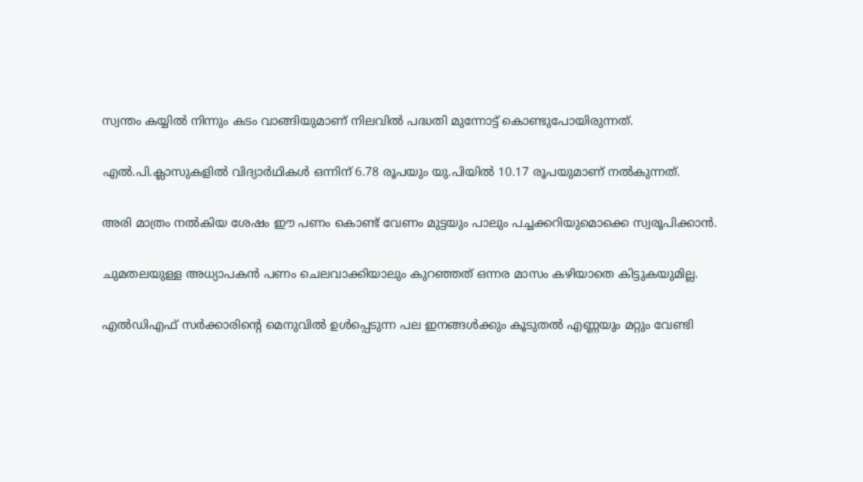സ്വന്തം കയ്യില്‍ നിന്നും കടം വാങ്ങിയുമാണ് നിലവില്‍ പദ്ധതി മുന്നോട്ട് കൊണ്ടുപോയിരുന്നത്.

എല്‍.പി.ക്ലാസുകളില്‍ വിദ്യാര്‍ഥികള്‍ ഒന്നിന് 6.78 രൂപയും യു.പിയില്‍ 10.17 രൂപയുമാണ് നല്‍കുന്നത്.

അരി മാത്രം നല്‍കിയ ശേഷം ഈ പണം കൊണ്ട് വേണം മുട്ടയും പാലും പച്ചക്കറിയുമൊക്കെ സ്വരൂപിക്കാന്‍.

ചുമതലയുള്ള അധ്യാപകന്‍ പണം ചെലവാക്കിയാലും കുറഞ്ഞത് ഒന്നര മാസം കഴിയാതെ കിട്ടുകയുമില്ല.

എല്‍ഡിഎഫ് സർക്കാരിൻ്റെ മെനുവില്‍ ഉള്‍പ്പെടുന്ന പല ഇനങ്ങള്‍ക്കും കൂടുതല്‍ എണ്ണയും മറ്റും വേണ്ടി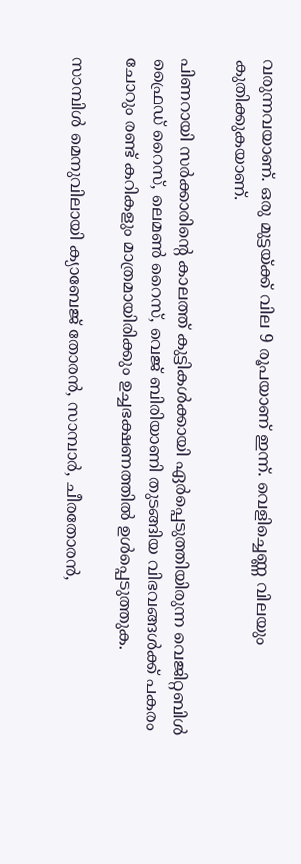വരുന്നവയാണ്. ഒരു മുട്ടയ്ക്ക് വില 9 രൂപയാണ് ഇന്ന്. വെളിച്ചെണ്ണ വിലയും കുതിക്കുകയാണ്.

പിണറായി സർക്കാരിന്റെ കാലത്ത് കുട്ടികള്‍ക്കായി ഏർപ്പെടുത്തിയിരുന്ന വെജിറ്റബിള്‍ ഫ്രൈഡ് റൈസ്, ലെമണ്‍ റൈസ്, വെജ് ബിരിയാണി തുടങ്ങിയ വിഭവങ്ങള്‍ക്ക് പകരം ചോറും രണ്ട് കറികളും മാത്രമായിരിക്കും ഉച്ചഭക്ഷണത്തില്‍ ഉള്‍പ്പെടുത്തുക.

സാമ്പിള്‍ മെനുവിലായി ക്യാബേജ് തോരൻ, സാമ്പാർ, ചീരതോരൻ,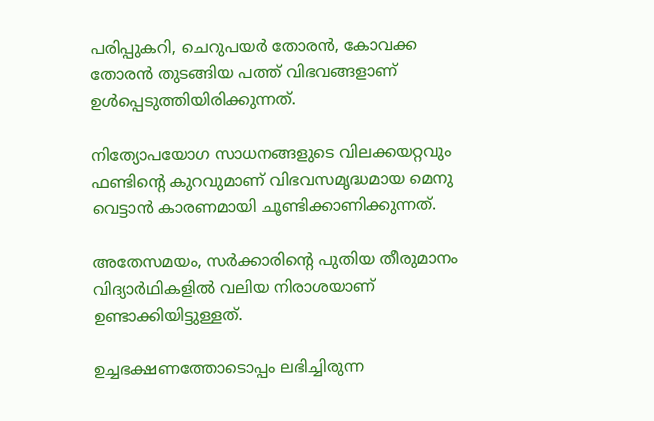പരിപ്പുകറി, ചെറുപയർ തോരൻ, കോവക്ക തോരൻ തുടങ്ങിയ പത്ത് വിഭവങ്ങളാണ് ഉള്‍പ്പെടുത്തിയിരിക്കുന്നത്.

നിത്യോപയോഗ സാധനങ്ങളുടെ വിലക്കയറ്റവും ഫണ്ടിന്റെ കുറവുമാണ് വിഭവസമൃദ്ധമായ മെനു വെട്ടാൻ കാരണമായി ചൂണ്ടിക്കാണിക്കുന്നത്.

അതേസമയം, സർക്കാരിന്റെ പുതിയ തീരുമാനം വിദ്യാർഥികളില്‍ വലിയ നിരാശയാണ് ഉണ്ടാക്കിയിട്ടുള്ളത്.

ഉച്ചഭക്ഷണത്തോടൊപ്പം ലഭിച്ചിരുന്ന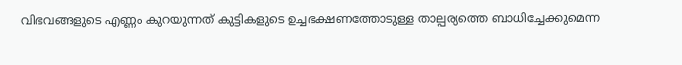വിഭവങ്ങളുടെ എണ്ണം കുറയുന്നത് കുട്ടികളുടെ ഉച്ചഭക്ഷണത്തോടുള്ള താല്പര്യത്തെ ബാധിച്ചേക്കുമെന്ന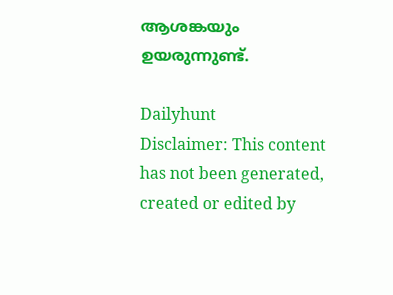ആശങ്കയും ഉയരുന്നുണ്ട്.

Dailyhunt
Disclaimer: This content has not been generated, created or edited by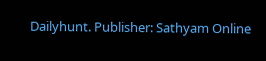Dailyhunt. Publisher: Sathyam Online